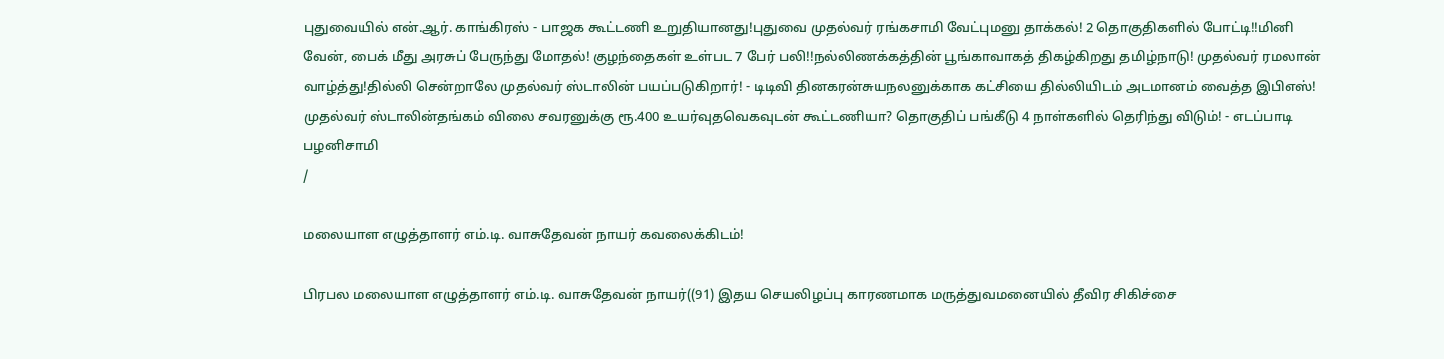புதுவையில் என்.ஆர். காங்கிரஸ் - பாஜக கூட்டணி உறுதியானது!புதுவை முதல்வர் ரங்கசாமி வேட்புமனு தாக்கல்! 2 தொகுதிகளில் போட்டி!!மினி வேன், பைக் மீது அரசுப் பேருந்து மோதல்! குழந்தைகள் உள்பட 7 பேர் பலி!!நல்லிணக்கத்தின் பூங்காவாகத் திகழ்கிறது தமிழ்நாடு! முதல்வர் ரமலான் வாழ்த்து!தில்லி சென்றாலே முதல்வர் ஸ்டாலின் பயப்படுகிறார்! - டிடிவி தினகரன்சுயநலனுக்காக கட்சியை தில்லியிடம் அடமானம் வைத்த இபிஎஸ்! முதல்வர் ஸ்டாலின்தங்கம் விலை சவரனுக்கு ரூ.400 உயர்வுதவெகவுடன் கூட்டணியா? தொகுதிப் பங்கீடு 4 நாள்களில் தெரிந்து விடும்! - எடப்பாடி பழனிசாமி
/

மலையாள எழுத்தாளர் எம்.டி. வாசுதேவன் நாயர் கவலைக்கிடம்!

பிரபல மலையாள எழுத்தாளர் எம்.டி. வாசுதேவன் நாயர்((91) இதய செயலிழப்பு காரணமாக மருத்துவமனையில் தீவிர சிகிச்சை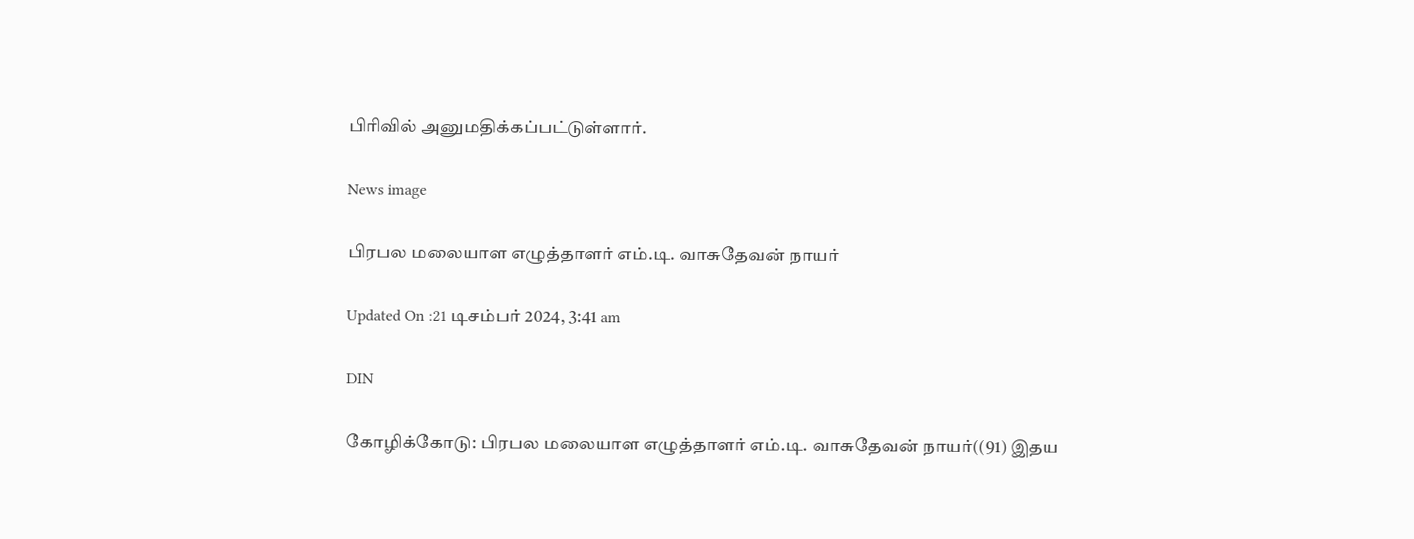பிரிவில் அனுமதிக்கப்பட்டுள்ளார்.

News image

பிரபல மலையாள எழுத்தாளர் எம்.டி. வாசுதேவன் நாயர்

Updated On :21 டிசம்பர் 2024, 3:41 am

DIN

கோழிக்கோடு: பிரபல மலையாள எழுத்தாளர் எம்.டி. வாசுதேவன் நாயர்((91) இதய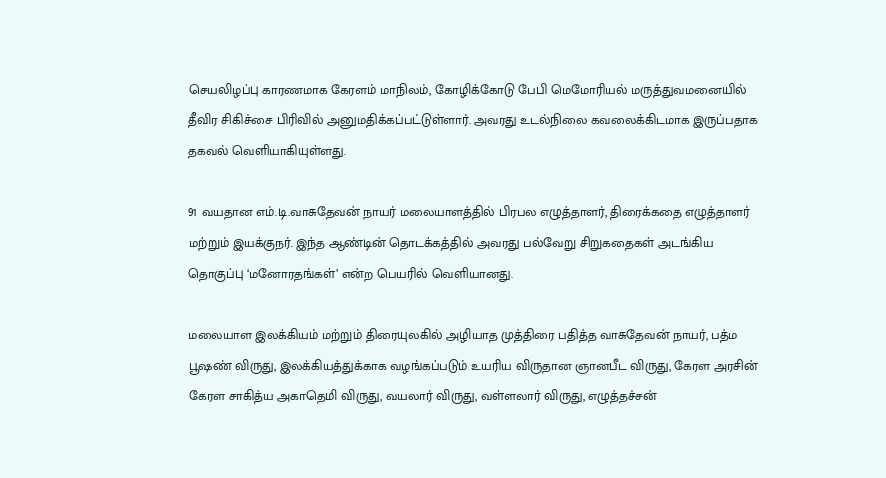செயலிழப்பு காரணமாக கேரளம் மாநிலம், கோழிக்கோடு பேபி மெமோரியல் மருத்துவமனையில் தீவிர சிகிச்சை பிரிவில் அனுமதிக்கப்பட்டுள்ளார். அவரது உடல்நிலை கவலைக்கிடமாக இருப்பதாக தகவல் வெளியாகியுள்ளது.

91 வயதான எம்.டி.வாசுதேவன் நாயர் மலையாளத்தில் பிரபல எழுத்தாளர், திரைக்கதை எழுத்தாளர் மற்றும் இயக்குநர். இந்த ஆண்டின் தொடக்கத்தில் அவரது பல்வேறு சிறுகதைகள் அடங்கிய தொகுப்பு ‘மனோரதங்கள்’ என்ற பெயரில் வெளியானது.

மலையாள இலக்கியம் மற்றும் திரையுலகில் அழியாத முத்திரை பதித்த வாசுதேவன் நாயர், பத்ம பூஷண் விருது, இலக்கியத்துக்காக வழங்கப்படும் உயரிய விருதான ஞானபீட விருது, கேரள அரசின் கேரள சாகித்ய அகாதெமி விருது, வயலார் விருது, வள்ளலார் விருது, எழுத்தச்சன்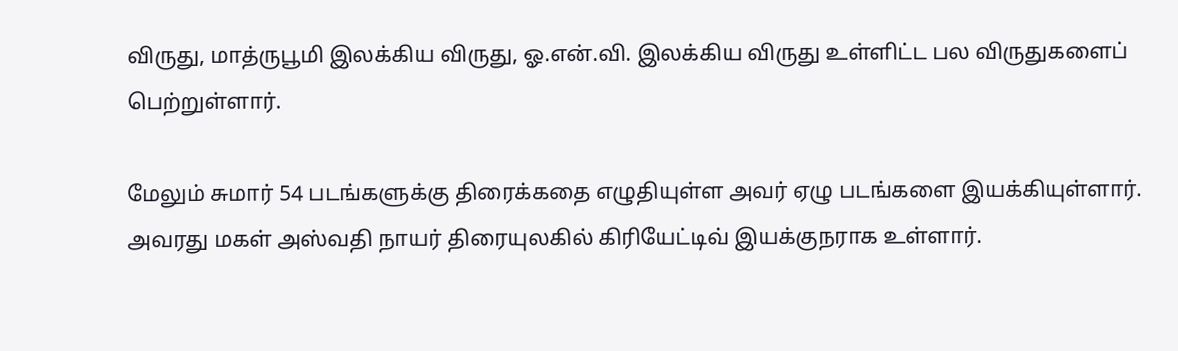விருது, மாத்ருபூமி இலக்கிய விருது, ஓ.என்.வி. இலக்கிய விருது உள்ளிட்ட பல விருதுகளைப் பெற்றுள்ளார்.

மேலும் சுமார் 54 படங்களுக்கு திரைக்கதை எழுதியுள்ள அவர் ஏழு படங்களை இயக்கியுள்ளார். அவரது மகள் அஸ்வதி நாயர் திரையுலகில் கிரியேட்டிவ் இயக்குநராக உள்ளார்.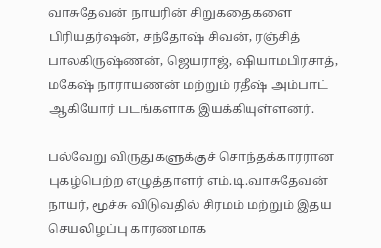வாசுதேவன் நாயரின் சிறுகதைகளை பிரியதர்ஷன், சந்தோஷ் சிவன், ரஞ்சித் பாலகிருஷ்ணன், ஜெயராஜ், ஷியாமபிரசாத், மகேஷ் நாராயணன் மற்றும் ரதீஷ் அம்பாட் ஆகியோர் படங்களாக இயக்கியுள்ளனர்.

பல்வேறு விருதுகளுக்குச் சொந்தக்காரரான புகழ்பெற்ற எழுத்தாளர் எம்.டி.வாசுதேவன் நாயர், மூச்சு விடுவதில் சிரமம் மற்றும் இதய செயலிழப்பு காரணமாக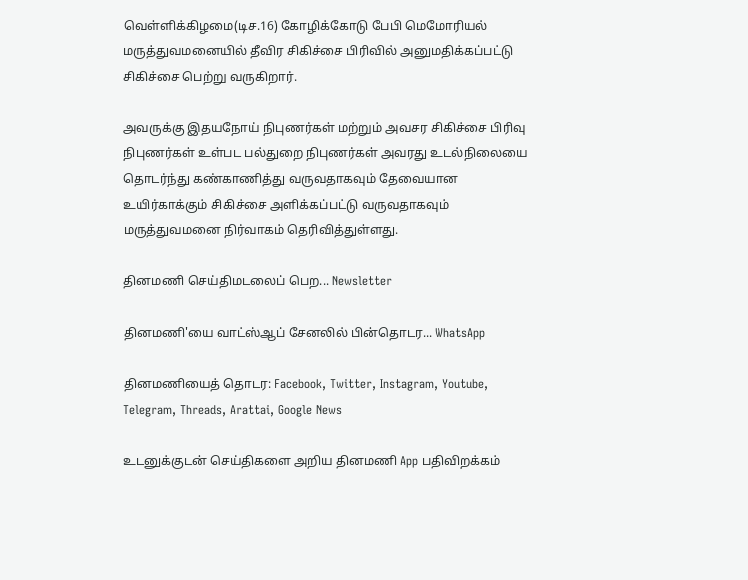வெள்ளிக்கிழமை(டிச.16) கோழிக்கோடு பேபி மெமோரியல் மருத்துவமனையில் தீவிர சிகிச்சை பிரிவில் அனுமதிக்கப்பட்டு சிகிச்சை பெற்று வருகிறார்.

அவருக்கு இதயநோய் நிபுணர்கள் மற்றும் அவசர சிகிச்சை பிரிவு நிபுணர்கள் உள்பட பல்துறை நிபுணர்கள் அவரது உடல்நிலையை தொடர்ந்து கண்காணித்து வருவதாகவும் தேவையான உயிர்காக்கும் சிகிச்சை அளிக்கப்பட்டு வருவதாகவும் மருத்துவமனை நிர்வாகம் தெரிவித்துள்ளது.

தினமணி செய்திமடலைப் பெற... Newsletter

தினமணி'யை வாட்ஸ்ஆப் சேனலில் பின்தொடர... WhatsApp

தினமணியைத் தொடர: Facebook, Twitter, Instagram, Youtube, Telegram, Threads, Arattai, Google News

உடனுக்குடன் செய்திகளை அறிய தினமணி App பதிவிறக்கம்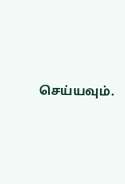செய்யவும்.